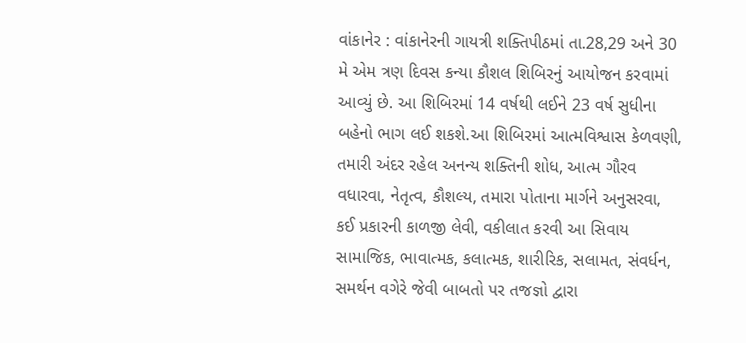વાંકાનેર : વાંકાનેરની ગાયત્રી શક્તિપીઠમાં તા.28,29 અને 30 મે એમ ત્રણ દિવસ કન્યા કૌશલ શિબિરનું આયોજન કરવામાં આવ્યું છે. આ શિબિરમાં 14 વર્ષથી લઈને 23 વર્ષ સુધીના બહેનો ભાગ લઈ શકશે.આ શિબિરમાં આત્મવિશ્વાસ કેળવણી, તમારી અંદર રહેલ અનન્ય શક્તિની શોધ, આત્મ ગૌરવ વધારવા, નેતૃત્વ, કૌશલ્ય, તમારા પોતાના માર્ગને અનુસરવા, કઈ પ્રકારની કાળજી લેવી, વકીલાત કરવી આ સિવાય સામાજિક, ભાવાત્મક, કલાત્મક, શારીરિક, સલામત, સંવર્ધન, સમર્થન વગેરે જેવી બાબતો પર તજજ્ઞો દ્વારા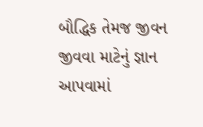બૌદ્ધિક તેમજ જીવન જીવવા માટેનું જ્ઞાન આપવામાં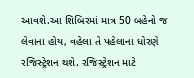આવશે.આ શિબિરમાં માત્ર 50 બહેનો જ લેવાના હોય, વહેલા તે પહેલાના ધોરણે રજિસ્ટ્રેશન થશે. રજિસ્ટ્રેશન માટે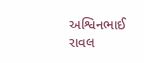અશ્વિનભાઈ રાવલ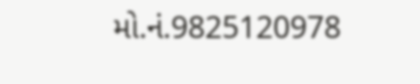મો.નં.9825120978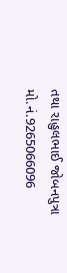તથા રાહુલભાઈ જોબનપુત્રા મો.નં.9265066096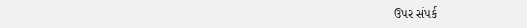ઉપર સંપર્ક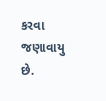કરવા જણાવાયુ છે.